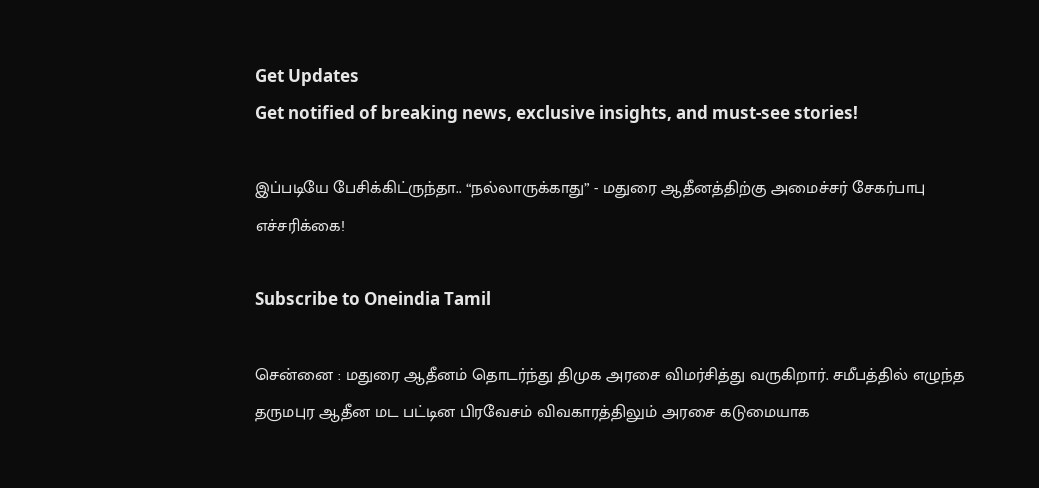Get Updates
Get notified of breaking news, exclusive insights, and must-see stories!

இப்படியே பேசிக்கிட்ருந்தா.. “நல்லாருக்காது” - மதுரை ஆதீனத்திற்கு அமைச்சர் சேகர்பாபு எச்சரிக்கை!

Subscribe to Oneindia Tamil

சென்னை : மதுரை ஆதீனம் தொடர்ந்து திமுக அரசை விமர்சித்து வருகிறார். சமீபத்தில் எழுந்த தருமபுர ஆதீன மட பட்டின பிரவேசம் விவகாரத்திலும் அரசை கடுமையாக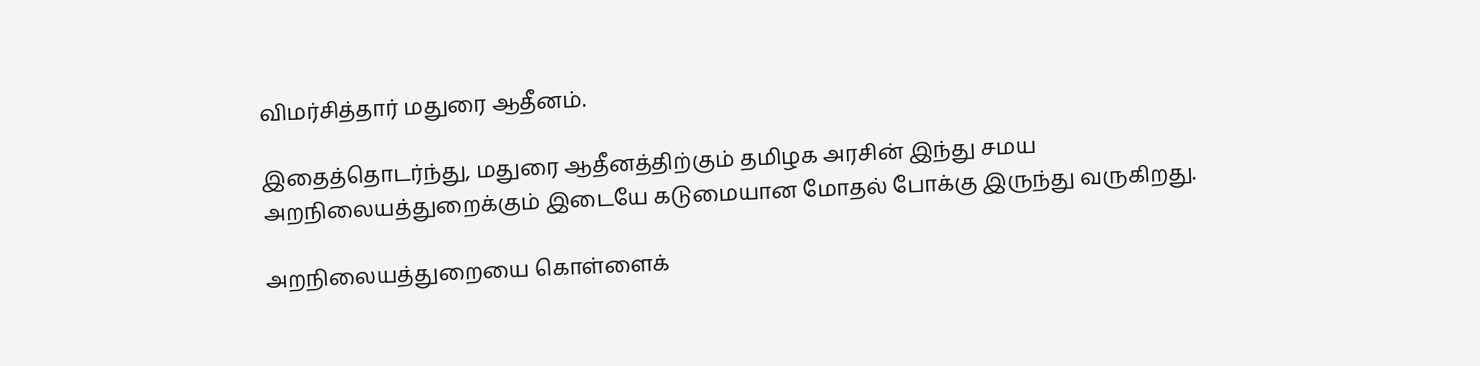விமர்சித்தார் மதுரை ஆதீனம்.

இதைத்தொடர்ந்து, மதுரை ஆதீனத்திற்கும் தமிழக அரசின் இந்து சமய அறநிலையத்துறைக்கும் இடையே கடுமையான மோதல் போக்கு இருந்து வருகிறது.

அறநிலையத்துறையை கொள்ளைக்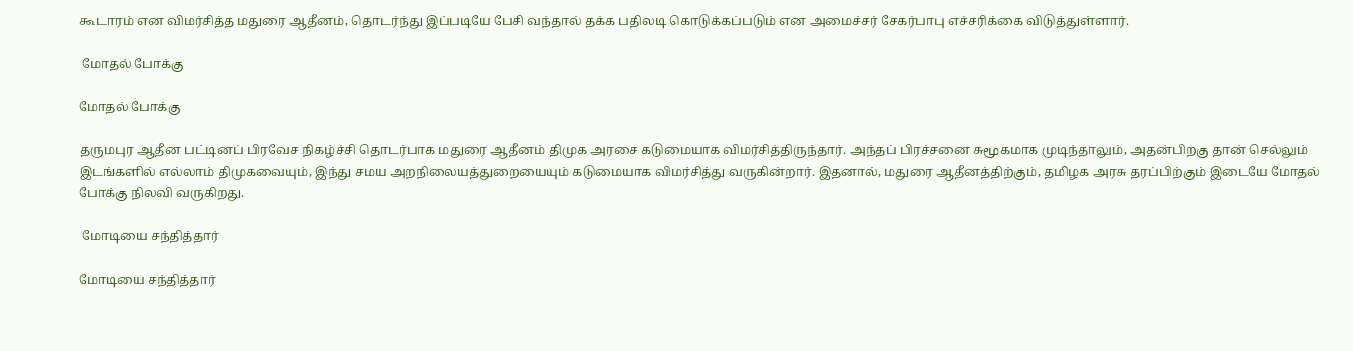கூடாரம் என விமர்சித்த மதுரை ஆதீனம், தொடர்ந்து இப்படியே பேசி வந்தால் தக்க பதிலடி கொடுக்கப்படும் என அமைச்சர் சேகர்பாபு எச்சரிக்கை விடுத்துள்ளார்.

 மோதல் போக்கு

மோதல் போக்கு

தருமபுர ஆதீன பட்டினப் பிரவேச நிகழ்ச்சி தொடர்பாக மதுரை ஆதீனம் திமுக அரசை கடுமையாக விமர்சித்திருந்தார். அந்தப் பிரச்சனை சுமூகமாக முடிந்தாலும், அதன்பிறகு தான் செல்லும் இடங்களில் எல்லாம் திமுகவையும், இந்து சமய அறநிலையத்துறையையும் கடுமையாக விமர்சித்து வருகின்றார். இதனால், மதுரை ஆதீனத்திற்கும், தமிழக அரசு தரப்பிற்கும் இடையே மோதல் போக்கு நிலவி வருகிறது.

 மோடியை சந்தித்தார்

மோடியை சந்தித்தார்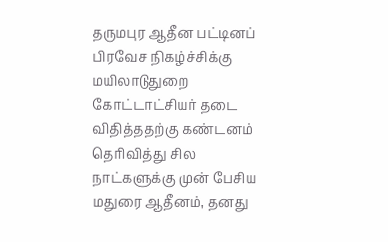தருமபுர ஆதீன பட்டினப் பிரவேச நிகழ்ச்சிக்கு மயிலாடுதுறை கோட்டாட்சியர் தடை விதித்ததற்கு கண்டனம் தெரிவித்து சில நாட்களுக்கு முன் பேசிய மதுரை ஆதீனம், தனது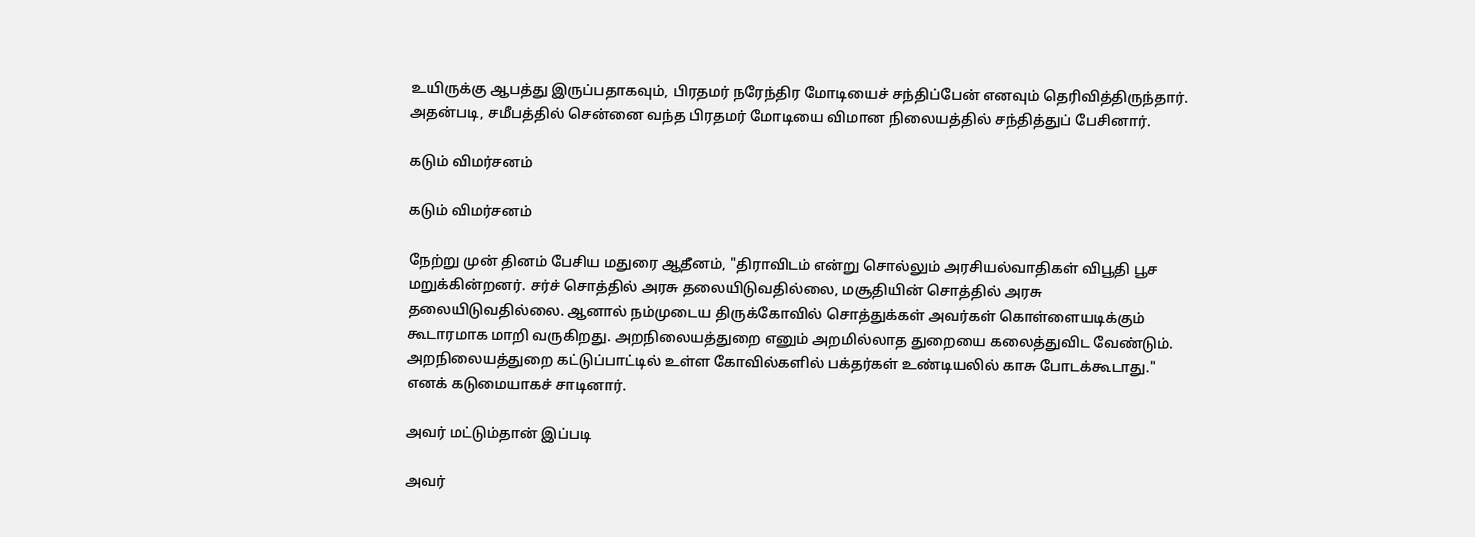உயிருக்கு ஆபத்து இருப்பதாகவும், பிரதமர் நரேந்திர மோடியைச் சந்திப்பேன் எனவும் தெரிவித்திருந்தார். அதன்படி, சமீபத்தில் சென்னை வந்த பிரதமர் மோடியை விமான நிலையத்தில் சந்தித்துப் பேசினார்.

கடும் விமர்சனம்

கடும் விமர்சனம்

நேற்று முன் தினம் பேசிய மதுரை ஆதீனம், "திராவிடம் என்று சொல்லும் அரசியல்வாதிகள் விபூதி பூச மறுக்கின்றனர். சர்ச் சொத்தில் அரசு தலையிடுவதில்லை, மசூதியின் சொத்தில் அரசு தலையிடுவதில்லை. ஆனால் நம்முடைய திருக்கோவில் சொத்துக்கள் அவர்கள் கொள்ளையடிக்கும் கூடாரமாக மாறி வருகிறது. அறநிலையத்துறை எனும் அறமில்லாத துறையை கலைத்துவிட வேண்டும். அறநிலையத்துறை கட்டுப்பாட்டில் உள்ள கோவில்களில் பக்தர்கள் உண்டியலில் காசு போடக்கூடாது." எனக் கடுமையாகச் சாடினார்.

அவர் மட்டும்தான் இப்படி

அவர்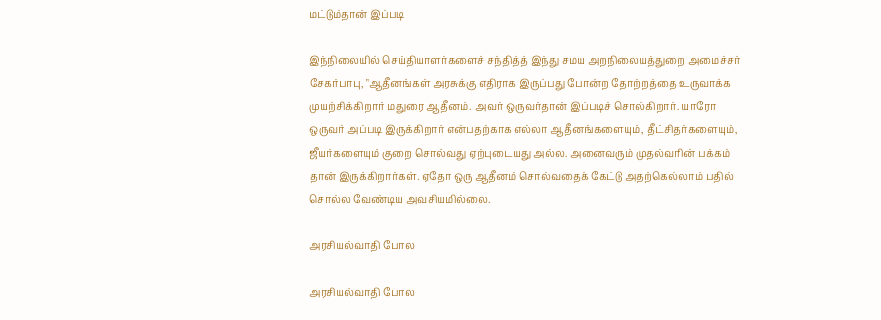மட்டும்தான் இப்படி

இந்நிலையில் செய்தியாளர்களைச் சந்தித்த் இந்து சமய அறநிலையத்துறை அமைச்சர் சேகர்பாபு, "ஆதீனங்கள் அரசுக்கு எதிராக இருப்பது போன்ற தோற்றத்தை உருவாக்க முயற்சிக்கிறார் மதுரை ஆதீனம். அவர் ஒருவர்தான் இப்படிச் சொல்கிறார். யாரோ ஒருவர் அப்படி இருக்கிறார் என்பதற்காக எல்லா ஆதீனங்களையும், தீட்சிதர்களையும், ஜீயர்களையும் குறை சொல்வது ஏற்புடையது அல்ல. அனைவரும் முதல்வரின் பக்கம் தான் இருக்கிறார்கள். ஏதோ ஒரு ஆதீனம் சொல்வதைக் கேட்டு அதற்கெல்லாம் பதில் சொல்ல வேண்டிய அவசியமில்லை.

அரசியல்வாதி போல

அரசியல்வாதி போல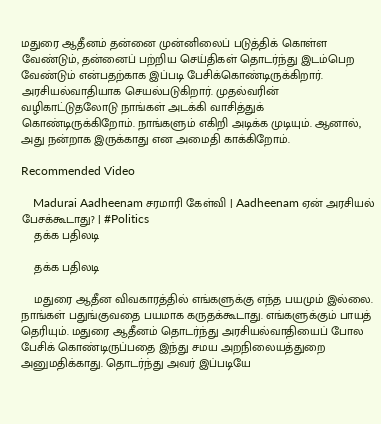மதுரை ஆதீனம் தன்னை முன்னிலைப் படுத்திக் கொள்ள வேண்டும், தன்னைப் பற்றிய செய்திகள் தொடர்ந்து இடம்பெற வேண்டும் என்பதற்காக இப்படி பேசிக்கொண்டிருக்கிறார். அரசியல்வாதியாக செயல்படுகிறார். முதல்வரின் வழிகாட்டுதலோடு நாங்கள் அடக்கி வாசித்துக் கொண்டிருக்கிறோம். நாங்களும் எகிறி அடிக்க முடியும். ஆனால், அது நன்றாக இருக்காது என அமைதி காக்கிறோம்.

Recommended Video

    Madurai Aadheenam சரமாரி கேள்வி | Aadheenam ஏன் அரசியல் பேசக்கூடாது? | #Politics
    தக்க பதிலடி

    தக்க பதிலடி

    மதுரை ஆதீன விவகாரத்தில் எங்களுக்கு எந்த பயமும் இல்லை. நாங்கள் பதுங்குவதை பயமாக கருதக்கூடாது. எங்களுக்கும் பாயத் தெரியும். மதுரை ஆதீனம் தொடர்ந்து அரசியல்வாதியைப் போல பேசிக் கொண்டிருப்பதை இந்து சமய அறநிலையத்துறை அனுமதிக்காது. தொடர்ந்து அவர் இப்படியே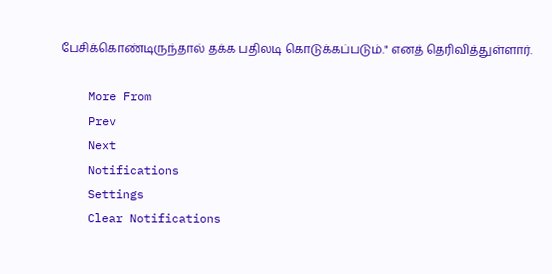பேசிக்கொண்டிருந்தால் தக்க பதிலடி கொடுக்கப்படும்." எனத் தெரிவித்துள்ளார்.

    More From
    Prev
    Next
    Notifications
    Settings
    Clear Notifications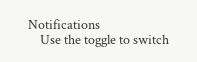Notifications
    Use the toggle to switch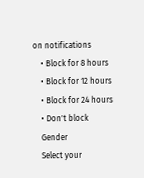on notifications
    • Block for 8 hours
    • Block for 12 hours
    • Block for 24 hours
    • Don't block
    Gender
    Select your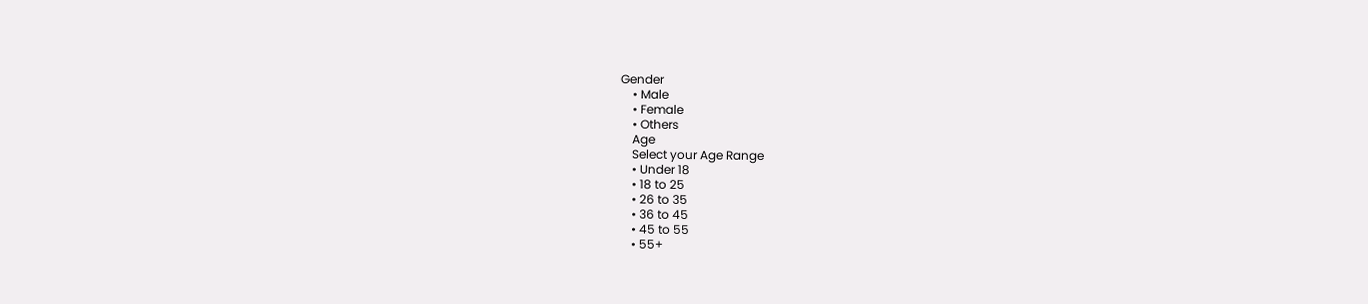Gender
    • Male
    • Female
    • Others
    Age
    Select your Age Range
    • Under 18
    • 18 to 25
    • 26 to 35
    • 36 to 45
    • 45 to 55
    • 55+